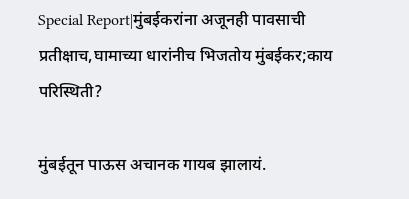Special Report|मुंबईकरांना अजूनही पावसाची प्रतीक्षाच,घामाच्या धारांनीच भिजतोय मुंबईकर;काय परिस्थिती?

मुंबईतून पाऊस अचानक गायब झालायं.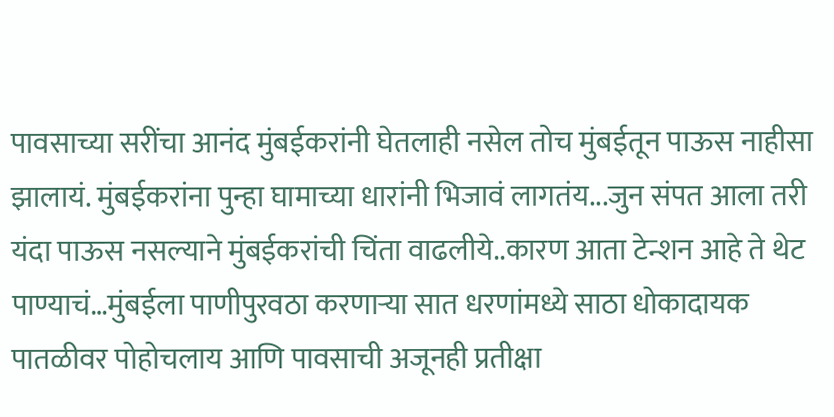पावसाच्या सरींचा आनंद मुंबईकरांनी घेतलाही नसेल तोच मुंबईतून पाऊस नाहीसा झालायं. मुंबईकरांना पुन्हा घामाच्या धारांनी भिजावं लागतंय...जुन संपत आला तरी यंदा पाऊस नसल्याने मुंबईकरांची चिंता वाढलीये..कारण आता टेन्शन आहे ते थेट पाण्याचं…मुंबईला पाणीपुरवठा करणाऱ्या सात धरणांमध्ये साठा धोकादायक पातळीवर पोहोचलाय आणि पावसाची अजूनही प्रतीक्षा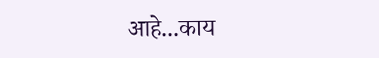आहे...काय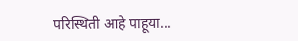परिस्थिती आहे पाहूया...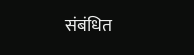संबंधित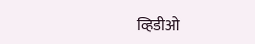व्हिडीओ